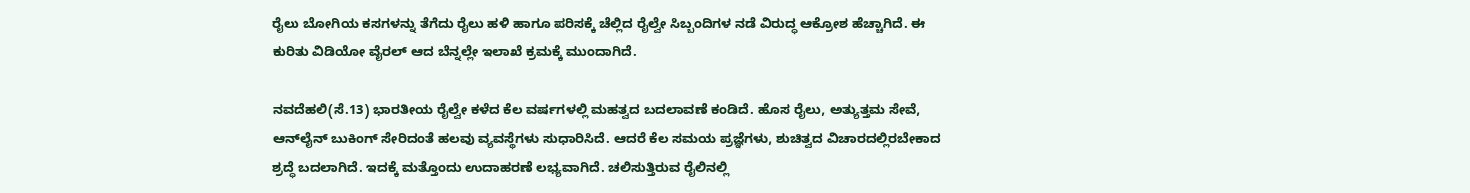ರೈಲು ಬೋಗಿಯ ಕಸಗಳನ್ನು ತೆಗೆದು ರೈಲು ಹಳಿ ಹಾಗೂ ಪರಿಸಕ್ಕೆ ಚೆಲ್ಲಿದ ರೈಲ್ವೇ ಸಿಬ್ಬಂದಿಗಳ ನಡೆ ವಿರುದ್ಧ ಆಕ್ರೋಶ ಹೆಚ್ಚಾಗಿದೆ. ಈ ಕುರಿತು ವಿಡಿಯೋ ವೈರಲ್ ಆದ ಬೆನ್ನಲ್ಲೇ ಇಲಾಖೆ ಕ್ರಮಕ್ಕೆ ಮುಂದಾಗಿದೆ.

ನವದೆಹಲಿ(ಸೆ.13) ಭಾರತೀಯ ರೈಲ್ವೇ ಕಳೆದ ಕೆಲ ವರ್ಷಗಳಲ್ಲಿ ಮಹತ್ವದ ಬದಲಾವಣೆ ಕಂಡಿದೆ. ಹೊಸ ರೈಲು, ಅತ್ಯುತ್ತಮ ಸೇವೆ, ಆನ್‌ಲೈನ್ ಬುಕಿಂಗ್ ಸೇರಿದಂತೆ ಹಲವು ವ್ಯವಸ್ಥೆಗಳು ಸುಧಾರಿಸಿದೆ. ಆದರೆ ಕೆಲ ಸಮಯ ಪ್ರಜ್ಞೆಗಳು, ಶುಚಿತ್ವದ ವಿಚಾರದಲ್ಲಿರಬೇಕಾದ ಶ್ರದ್ಧೆ ಬದಲಾಗಿದೆ. ಇದಕ್ಕೆ ಮತ್ತೊಂದು ಉದಾಹರಣೆ ಲಭ್ಯವಾಗಿದೆ. ಚಲಿಸುತ್ತಿರುವ ರೈಲಿನಲ್ಲಿ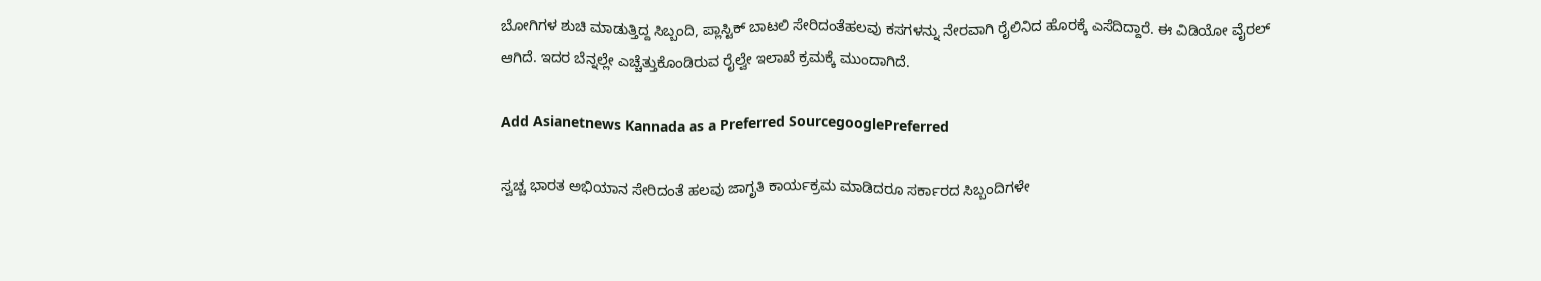ಬೋಗಿಗಳ ಶುಚಿ ಮಾಡುತ್ತಿದ್ದ ಸಿಬ್ಬಂದಿ, ಪ್ಲಾಸ್ಟಿಕ್ ಬಾಟಲಿ ಸೇರಿದಂತೆಹಲವು ಕಸಗಳನ್ನು ನೇರವಾಗಿ ರೈಲಿನಿದ ಹೊರಕ್ಕೆ ಎಸೆದಿದ್ದಾರೆ. ಈ ವಿಡಿಯೋ ವೈರಲ್ ಆಗಿದೆ. ಇದರ ಬೆನ್ನಲ್ಲೇ ಎಚ್ಚೆತ್ತುಕೊಂಡಿರುವ ರೈಲ್ವೇ ಇಲಾಖೆ ಕ್ರಮಕ್ಕೆ ಮುಂದಾಗಿದೆ.

Add Asianetnews Kannada as a Preferred SourcegooglePreferred

ಸ್ವಚ್ಚ ಭಾರತ ಅಭಿಯಾನ ಸೇರಿದಂತೆ ಹಲವು ಜಾಗೃತಿ ಕಾರ್ಯಕ್ರಮ ಮಾಡಿದರೂ ಸರ್ಕಾರದ ಸಿಬ್ಬಂದಿಗಳೇ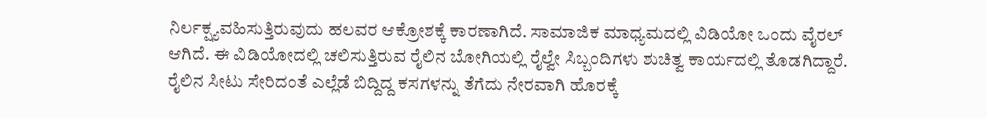ನಿರ್ಲಕ್ಷ್ಯವಹಿಸುತ್ತಿರುವುದು ಹಲವರ ಆಕ್ರೋಶಕ್ಕೆ ಕಾರಣಾಗಿದೆ. ಸಾಮಾಜಿಕ ಮಾಧ್ಯಮದಲ್ಲಿ ವಿಡಿಯೋ ಒಂದು ವೈರಲ್ ಆಗಿದೆ. ಈ ವಿಡಿಯೋದಲ್ಲಿ ಚಲಿಸುತ್ತಿರುವ ರೈಲಿನ ಬೋಗಿಯಲ್ಲಿ ರೈಲ್ವೇ ಸಿಬ್ಬಂದಿಗಳು ಶುಚಿತ್ವ ಕಾರ್ಯದಲ್ಲಿ ತೊಡಗಿದ್ದಾರೆ. ರೈಲಿನ ಸೀಟು ಸೇರಿದಂತೆ ಎಲ್ಲೆಡೆ ಬಿದ್ದಿದ್ದ ಕಸಗಳನ್ನು ತೆಗೆದು ನೇರವಾಗಿ ಹೊರಕ್ಕೆ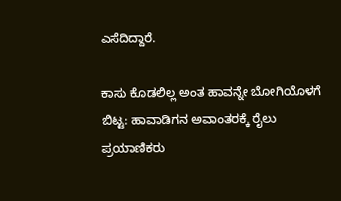ಎಸೆದಿದ್ದಾರೆ.

ಕಾಸು ಕೊಡಲಿಲ್ಲ ಅಂತ ಹಾವನ್ನೇ ಬೋಗಿಯೊಳಗೆ ಬಿಟ್ಟ: ಹಾವಾಡಿಗನ ಅವಾಂತರಕ್ಕೆ ರೈಲು ಪ್ರಯಾಣಿಕರು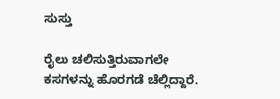ಸುಸ್ತು

ರೈಲು ಚಲಿಸುತ್ತಿರುವಾಗಲೇ ಕಸಗಳನ್ನು ಹೊರಗಡೆ ಚೆಲ್ಲಿದ್ದಾರೆ.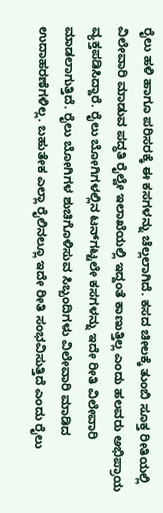ರೈಲು ಹಳಿ ಹಾಗೂ ಪರಿಸರಕ್ಕೆ ಈ ಕಸಗಳನ್ನು ಚೆಲ್ಲಲಾಗಿದೆ. ಕಸದ ಚೀಲಕ್ಕೆ ತುಂಬಿ ಸೂಕ್ತ ರೀತಿಯಲ್ಲಿ ವಿಲೇವಾರಿ ಮಾಡುವ ಪದ್ಧತಿ ರೈಲ್ವೇ ಇಲಾಖೆಯಲ್ಲಿ ಇದ್ದಂತೆ ಕಾಣುತ್ತಿಲ್ಲ ಎಂದು ಹಲವರು ಅಭಿಪ್ರಾಯ ವ್ಯಕ್ತಪಡಿಸಿದ್ದಾರೆ. ರೈಲು ಬೋಗಿಗಳಲ್ಲಿನ ಟನ್‌ಗಟ್ಟಲೇ ಕಸಗಳನ್ನು ಇದೇ ರೀತಿ ವಿಲೇವಾರಿ ಮಾಡಲಾಗುತ್ತಿದೆ. ರೈಲು ಬೋಗಿಗಳ ಶುಚಿಗೊಳಿಸುವ ಸಿಬ್ಬಂದಿಗಳು ವಿಲೇವಾರಿ ಮಾಡಿದ ಉದಾಹರಣೆಗಳಿಲ್ಲ. ಬಹುತೇಕ ಎಲ್ಲಾ ರೈಲಿನಲ್ಲೂ ಇದೇ ರೀತಿ ಸಂಭವಿಸುತ್ತಿದೆ ಎಂದು ರೈಲು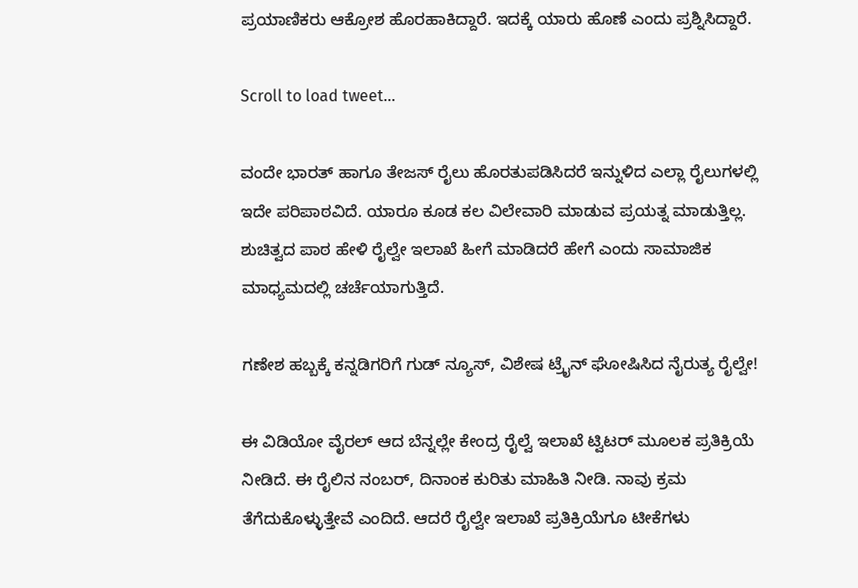ಪ್ರಯಾಣಿಕರು ಆಕ್ರೋಶ ಹೊರಹಾಕಿದ್ದಾರೆ. ಇದಕ್ಕೆ ಯಾರು ಹೊಣೆ ಎಂದು ಪ್ರಶ್ನಿಸಿದ್ದಾರೆ.

Scroll to load tweet…

ವಂದೇ ಭಾರತ್ ಹಾಗೂ ತೇಜಸ್ ರೈಲು ಹೊರತುಪಡಿಸಿದರೆ ಇನ್ನುಳಿದ ಎಲ್ಲಾ ರೈಲುಗಳಲ್ಲಿ ಇದೇ ಪರಿಪಾಠವಿದೆ. ಯಾರೂ ಕೂಡ ಕಲ ವಿಲೇವಾರಿ ಮಾಡುವ ಪ್ರಯತ್ನ ಮಾಡುತ್ತಿಲ್ಲ. ಶುಚಿತ್ವದ ಪಾಠ ಹೇಳಿ ರೈಲ್ವೇ ಇಲಾಖೆ ಹೀಗೆ ಮಾಡಿದರೆ ಹೇಗೆ ಎಂದು ಸಾಮಾಜಿಕ ಮಾಧ್ಯಮದಲ್ಲಿ ಚರ್ಚೆಯಾಗುತ್ತಿದೆ.

ಗಣೇಶ ಹಬ್ಬಕ್ಕೆ ಕನ್ನಡಿಗರಿಗೆ ಗುಡ್ ನ್ಯೂಸ್, ವಿಶೇಷ ಟ್ರೈನ್ ಘೋಷಿಸಿದ ನೈರುತ್ಯ ರೈಲ್ವೇ!

ಈ ವಿಡಿಯೋ ವೈರಲ್ ಆದ ಬೆನ್ನಲ್ಲೇ ಕೇಂದ್ರ ರೈಲ್ವೆ ಇಲಾಖೆ ಟ್ವಿಟರ್ ಮೂಲಕ ಪ್ರತಿಕ್ರಿಯೆ ನೀಡಿದೆ. ಈ ರೈಲಿನ ನಂಬರ್, ದಿನಾಂಕ ಕುರಿತು ಮಾಹಿತಿ ನೀಡಿ. ನಾವು ಕ್ರಮ ತೆಗೆದುಕೊಳ್ಳುತ್ತೇವೆ ಎಂದಿದೆ. ಆದರೆ ರೈಲ್ವೇ ಇಲಾಖೆ ಪ್ರತಿಕ್ರಿಯೆಗೂ ಟೀಕೆಗಳು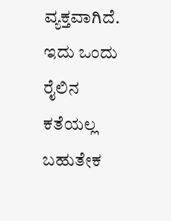ವ್ಯಕ್ತವಾಗಿದೆ. ಇದು ಒಂದು ರೈಲಿನ ಕತೆಯಲ್ಲ ಬಹುತೇಕ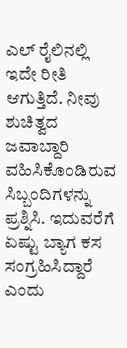ಎಲ್ ರೈಲಿನಲ್ಲಿ ಇದೇ ರೀತಿ ಆಗುತ್ತಿದೆ. ನೀವು ಶುಚಿತ್ವದ ಜವಾಬ್ದಾರಿ ವಹಿಸಿಕೊಂಡಿರುವ ಸಿಬ್ಬಂದಿಗಳನ್ನು ಪ್ರಶ್ನಿಸಿ. ಇದುವರೆಗೆ ಏಷ್ಟು ಬ್ಯಾಗ ಕಸ ಸಂಗ್ರಹಿಸಿದ್ದಾರೆ ಎಂದು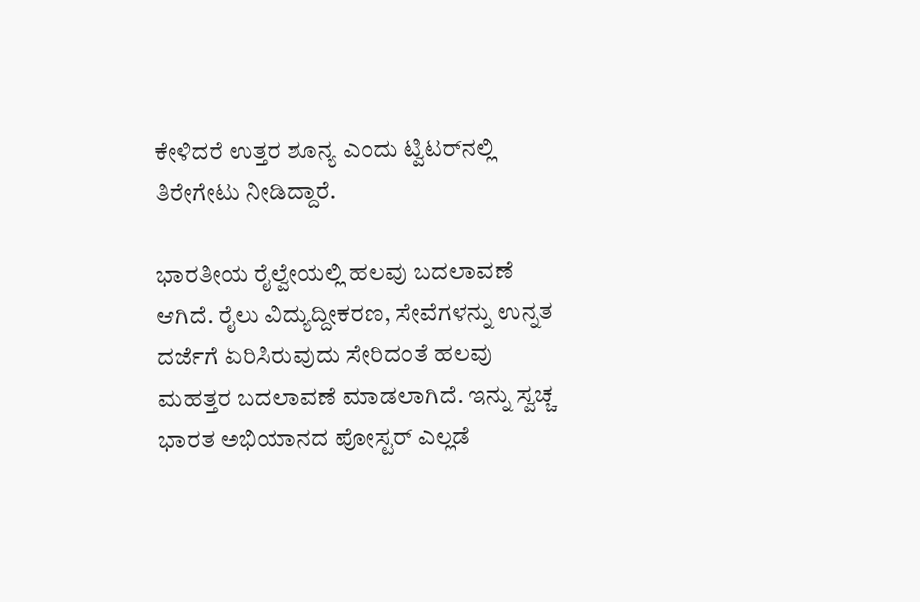ಕೇಳಿದರೆ ಉತ್ತರ ಶೂನ್ಯ ಎಂದು ಟ್ವಿಟರ್‌ನಲ್ಲಿ ತಿರೇಗೇಟು ನೀಡಿದ್ದಾರೆ.

ಭಾರತೀಯ ರೈಲ್ವೇಯಲ್ಲಿ ಹಲವು ಬದಲಾವಣೆ ಆಗಿದೆ. ರೈಲು ವಿದ್ಯುದ್ದೀಕರಣ, ಸೇವೆಗಳನ್ನು ಉನ್ನತ ದರ್ಜೆಗೆ ಏರಿಸಿರುವುದು ಸೇರಿದಂತೆ ಹಲವು ಮಹತ್ತರ ಬದಲಾವಣೆ ಮಾಡಲಾಗಿದೆ. ಇನ್ನು ಸ್ವಚ್ಚ ಭಾರತ ಅಭಿಯಾನದ ಪೋಸ್ಟರ್ ಎಲ್ಲಡೆ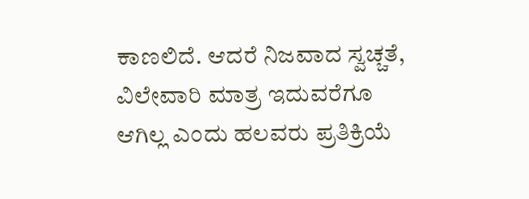ಕಾಣಲಿದೆ. ಆದರೆ ನಿಜವಾದ ಸ್ವಚ್ಚತೆ, ವಿಲೇವಾರಿ ಮಾತ್ರ ಇದುವರೆಗೂ ಆಗಿಲ್ಲ ಎಂದು ಹಲವರು ಪ್ರತಿಕ್ರಿಯೆ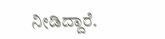ನೀಡಿದ್ದಾರೆ.